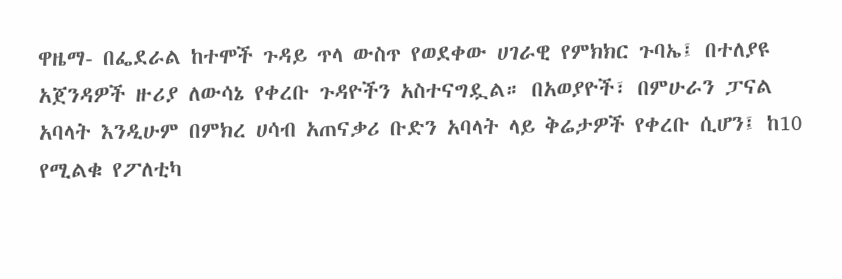ዋዜማ- በፌደራል ከተሞች ጉዳይ ጥላ ውስጥ የወደቀው ሀገራዊ የምክክር ጉባኤ፤ በተለያዩ አጀንዳዎች ዙሪያ ለውሳኔ የቀረቡ ጉዳዮችን አስተናግዷል። በአወያዮች፣ በምሁራን ፓናል አባላት እንዲሁም በምክረ ሀሳብ አጠናቃሪ ቡድን አባላት ላይ ቅሬታዎች የቀረቡ ሲሆን፤ ከ10 የሚልቁ የፖለቲካ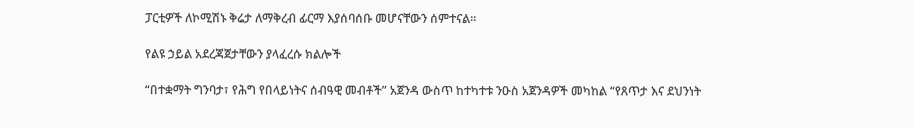ፓርቲዎች ለኮሚሽኑ ቅሬታ ለማቅረብ ፊርማ እያሰባሰቡ መሆናቸውን ሰምተናል።

የልዩ ኃይል አደረጃጀታቸውን ያላፈረሱ ክልሎች

“በተቋማት ግንባታ፣ የሕግ የበላይነትና ሰብዓዊ መብቶች” አጀንዳ ውስጥ ከተካተቱ ንዑስ አጀንዳዎች መካከል “የጸጥታ እና ደህንነት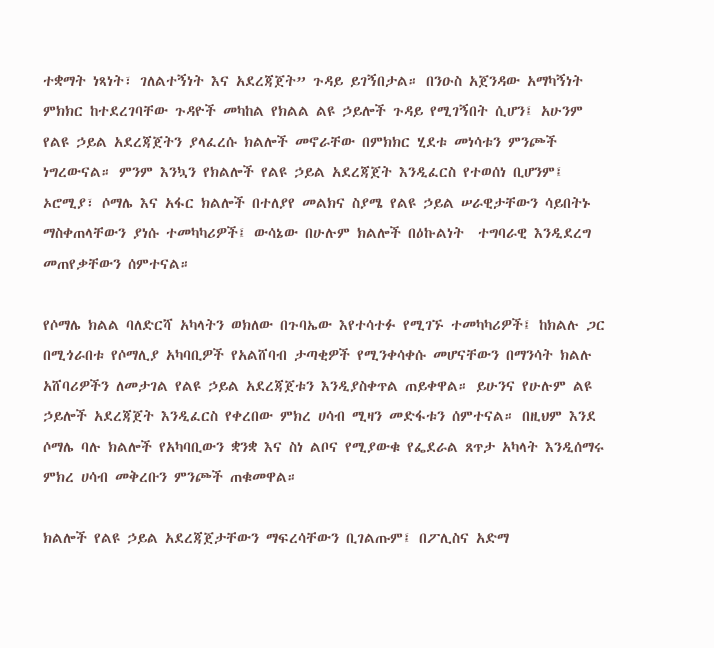ተቋማት ነጻነት፣ ገለልተኝነት እና አደረጃጀት” ጉዳይ ይገኝበታል። በንዑስ አጀንዳው አማካኝነት ምክክር ከተደረገባቸው ጉዳዮች መካከል የክልል ልዩ ኃይሎች ጉዳይ የሚገኝበት ሲሆን፤ አሁንም የልዩ ኃይል አደረጃጀትን ያላፈረሱ ክልሎች መኖራቸው በምክክር ሂደቱ መነሳቱን ምንጮች ነግረውናል። ምንም እንኳን የክልሎች የልዩ ኃይል አደረጃጀት እንዲፈርስ የተወሰነ ቢሆንም፤ ኦሮሚያ፣ ሶማሌ እና አፋር ክልሎች በተለያየ መልክና ስያሜ የልዩ ኃይል ሠራዊታቸውን ሳይበትኑ ማስቀጠላቸውን ያነሱ ተመካካሪዎች፤ ውሳኔው በሁሉም ክልሎች በዕኩልነት  ተግባራዊ እንዲደረግ መጠየቃቸውን ሰምተናል።

የሶማሌ ክልል ባለድርሻ አካላትን ወክለው በጉባኤው እየተሳተፉ የሚገኙ ተመካካሪዎች፤ ከክልሉ ጋር በሚጎራበቱ የሶማሊያ አካባቢዎች የአልሸባብ ታጣቂዎች የሚንቀሳቀሱ መሆናቸውን በማንሳት ክልሉ አሸባሪዎችን ለመታገል የልዩ ኃይል አደረጃጀቱን እንዲያስቀጥል ጠይቀዋል። ይሁንና የሁሉም ልዩ ኃይሎች አደረጃጀት እንዲፈርስ የቀረበው ምክረ ሀሳብ ሚዛን መድፋቱን ሰምተናል። በዚህም እንደ ሶማሌ ባሉ ክልሎች የአካባቢውን ቋንቋ እና ስነ ልቦና የሚያውቁ የፌደራል ጸጥታ አካላት እንዲሰማሩ ምክረ ሀሳብ መቅረቡን ምንጮች ጠቁመዋል።

ክልሎች የልዩ ኃይል አደረጃጀታቸውን ማፍረሳቸውን ቢገልጡም፤ በፖሊስና አድማ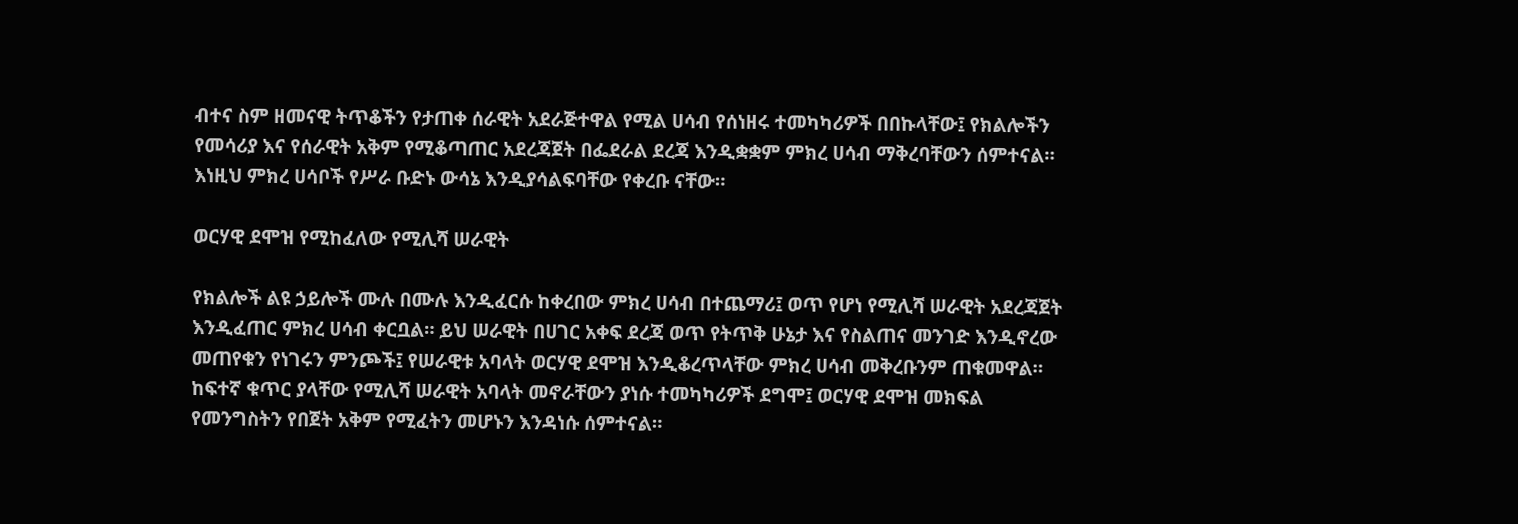ብተና ስም ዘመናዊ ትጥቆችን የታጠቀ ሰራዊት አደራጅተዋል የሚል ሀሳብ የሰነዘሩ ተመካካሪዎች በበኩላቸው፤ የክልሎችን የመሳሪያ እና የሰራዊት አቅም የሚቆጣጠር አደረጃጀት በፌደራል ደረጃ እንዲቋቋም ምክረ ሀሳብ ማቅረባቸውን ሰምተናል። እነዚህ ምክረ ሀሳቦች የሥራ ቡድኑ ውሳኔ እንዲያሳልፍባቸው የቀረቡ ናቸው።

ወርሃዊ ደሞዝ የሚከፈለው የሚሊሻ ሠራዊት

የክልሎች ልዩ ኃይሎች ሙሉ በሙሉ እንዲፈርሱ ከቀረበው ምክረ ሀሳብ በተጨማሪ፤ ወጥ የሆነ የሚሊሻ ሠራዊት አደረጃጀት እንዲፈጠር ምክረ ሀሳብ ቀርቧል። ይህ ሠራዊት በሀገር አቀፍ ደረጃ ወጥ የትጥቅ ሁኔታ እና የስልጠና መንገድ እንዲኖረው መጠየቁን የነገሩን ምንጮች፤ የሠራዊቱ አባላት ወርሃዊ ደሞዝ እንዲቆረጥላቸው ምክረ ሀሳብ መቅረቡንም ጠቁመዋል። ከፍተኛ ቁጥር ያላቸው የሚሊሻ ሠራዊት አባላት መኖራቸውን ያነሱ ተመካካሪዎች ደግሞ፤ ወርሃዊ ደሞዝ መክፍል የመንግስትን የበጀት አቅም የሚፈትን መሆኑን እንዳነሱ ሰምተናል።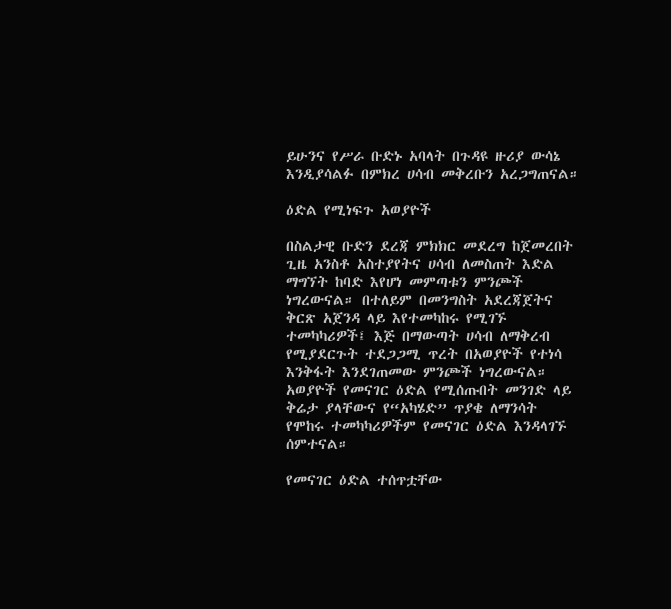ይሁንና የሥራ ቡድኑ አባላት በጉዳዩ ዙሪያ ውሳኔ እንዲያሳልፉ በምክረ ሀሳብ መቅረቡን አረጋግጠናል።

ዕድል የሚነፍጉ አወያዮች

በስልታዊ ቡድን ደረጃ ምክክር መደረግ ከጀመረበት ጊዜ አንስቶ አስተያየትና ሀሳብ ለመስጠት እድል ማግኘት ከባድ እየሆነ መምጣቱን ምንጮች ነግረውናል። በተለይም በመንግስት አደረጃጀትና ቅርጽ አጀንዳ ላይ እየተመካከሩ የሚገኙ ተመካካሪዎች፤ እጅ በማውጣት ሀሳብ ለማቅረብ የሚያደርጉት ተደጋጋሚ ጥረት በአወያዮች የተነሳ እንቅፋት እንደገጠመው ምንጮች ነግረውናል። አወያዮች የመናገር ዕድል የሚሰጡበት መንገድ ላይ ቅሬታ ያላቸውና የ“አካሄድ” ጥያቄ ለማንሳት የሞከሩ ተመካካሪዎችም የመናገር ዕድል እንዳላገኙ ሰምተናል።

የመናገር ዕድል ተሰጥቷቸው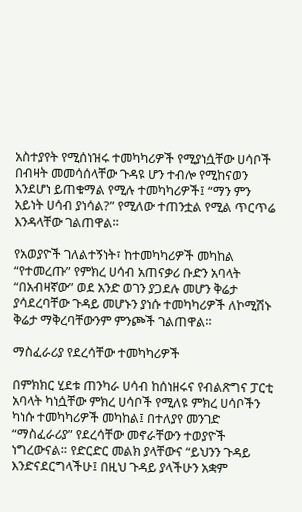አስተያየት የሚሰነዝሩ ተመካካሪዎች የሚያነሷቸው ሀሳቦች በብዛት መመሳሰላቸው ጉዳዩ ሆን ተብሎ የሚከናወን እንደሆነ ይጠቁማል የሚሉ ተመካካሪዎች፤ “ማን ምን አይነት ሀሳብ ያነሳል?” የሚለው ተጠንቷል የሚል ጥርጥሬ እንዳላቸው ገልጠዋል።

የአወያዮች ገለልተኝነት፣ ከተመካካሪዎች መካከል “የተመረጡ” የምክረ ሀሳብ አጠናቃሪ ቡድን አባላት “በአብዛኛው” ወደ አንድ ወገን ያጋደሉ መሆን ቅሬታ ያሳደረባቸው ጉዳይ መሆኑን ያነሱ ተመካካሪዎች ለኮሚሽኑ ቅሬታ ማቅረባቸውንም ምንጮች ገልጠዋል።

ማስፈራሪያ የደረሳቸው ተመካካሪዎች

በምክክር ሂደቱ ጠንካራ ሀሳብ ከሰነዘሩና የብልጽግና ፓርቲ አባላት ካነሷቸው ምክረ ሀሳቦች የሚለዩ ምክረ ሀሳቦችን ካነሱ ተመካካሪዎች መካከል፤ በተለያየ መንገድ “ማስፈራሪያ” የደረሳቸው መኖራቸውን ተወያዮች ነግረውናል። የድርድር መልክ ያላቸውና “ይህንን ጉዳይ እንድናደርግላችሁ፤ በዚህ ጉዳይ ያላችሁን አቋም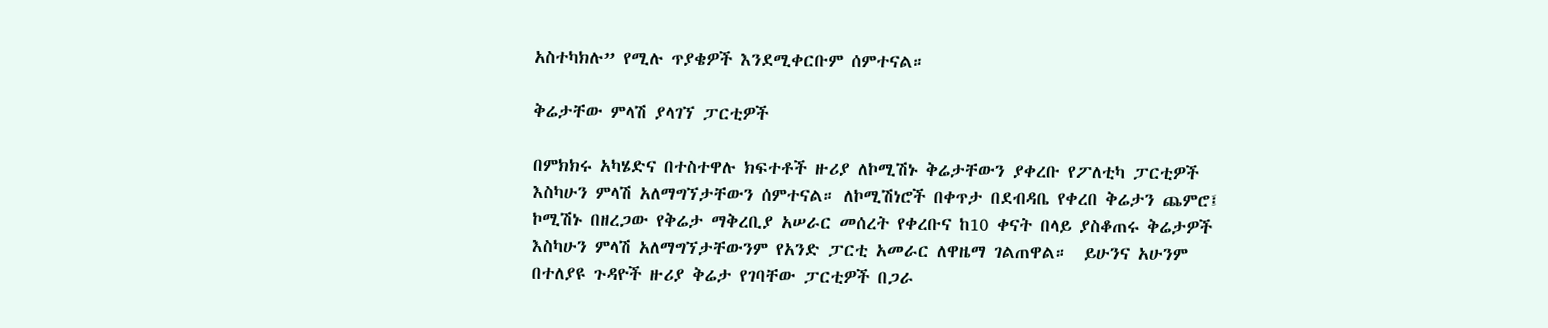አስተካክሉ” የሚሉ ጥያቄዎች እንደሚቀርቡም ሰምተናል።

ቅሬታቸው ምላሽ ያላገኘ ፓርቲዎች

በምክክሩ አካሄድና በተስተዋሉ ክፍተቶች ዙሪያ ለኮሚሽኑ ቅሬታቸውን ያቀረቡ የፖለቲካ ፓርቲዎች እስካሁን ምላሽ አለማግኘታቸውን ሰምተናል። ለኮሚሽነሮች በቀጥታ በደብዳቤ የቀረበ ቅሬታን ጨምሮ፤ ኮሚሽኑ በዘረጋው የቅሬታ ማቅረቢያ አሠራር መሰረት የቀረቡና ከ10 ቀናት በላይ ያስቆጠሩ ቅሬታዎች እስካሁን ምላሽ አለማግኘታቸውንም የአንድ ፓርቲ አመራር ለዋዜማ ገልጠዋል።  ይሁንና አሁንም በተለያዩ ጉዳዮች ዙሪያ ቅሬታ የገባቸው ፓርቲዎች በጋራ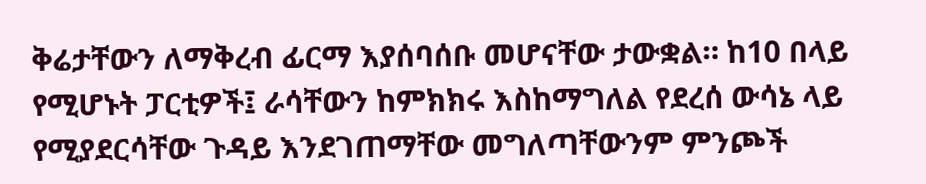ቅሬታቸውን ለማቅረብ ፊርማ እያሰባሰቡ መሆናቸው ታውቋል። ከ10 በላይ የሚሆኑት ፓርቲዎች፤ ራሳቸውን ከምክክሩ እስከማግለል የደረሰ ውሳኔ ላይ የሚያደርሳቸው ጉዳይ እንደገጠማቸው መግለጣቸውንም ምንጮች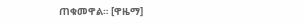ጠቁመዋል። [ዋዜማ]